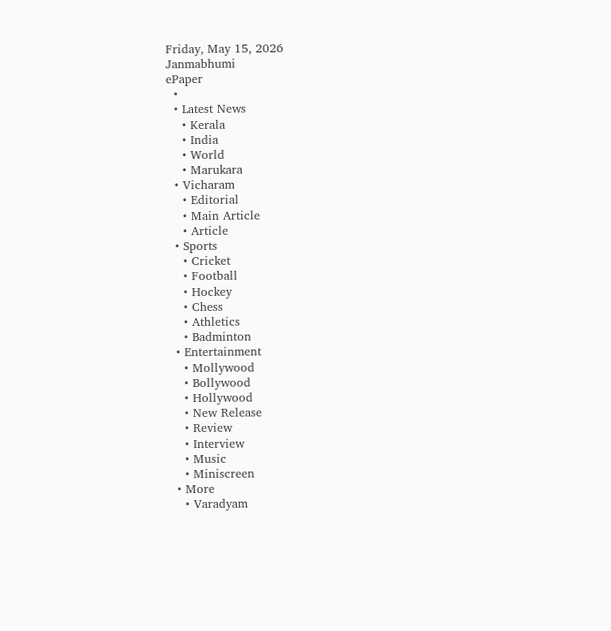Friday, May 15, 2026
Janmabhumi
ePaper
  •
  • Latest News
    • Kerala
    • India
    • World
    • Marukara
  • Vicharam
    • Editorial
    • Main Article
    • Article
  • Sports
    • Cricket
    • Football
    • Hockey
    • Chess
    • Athletics
    • Badminton
  • Entertainment
    • Mollywood
    • Bollywood
    • Hollywood
    • New Release
    • Review
    • Interview
    • Music
    • Miniscreen
  • More
    • Varadyam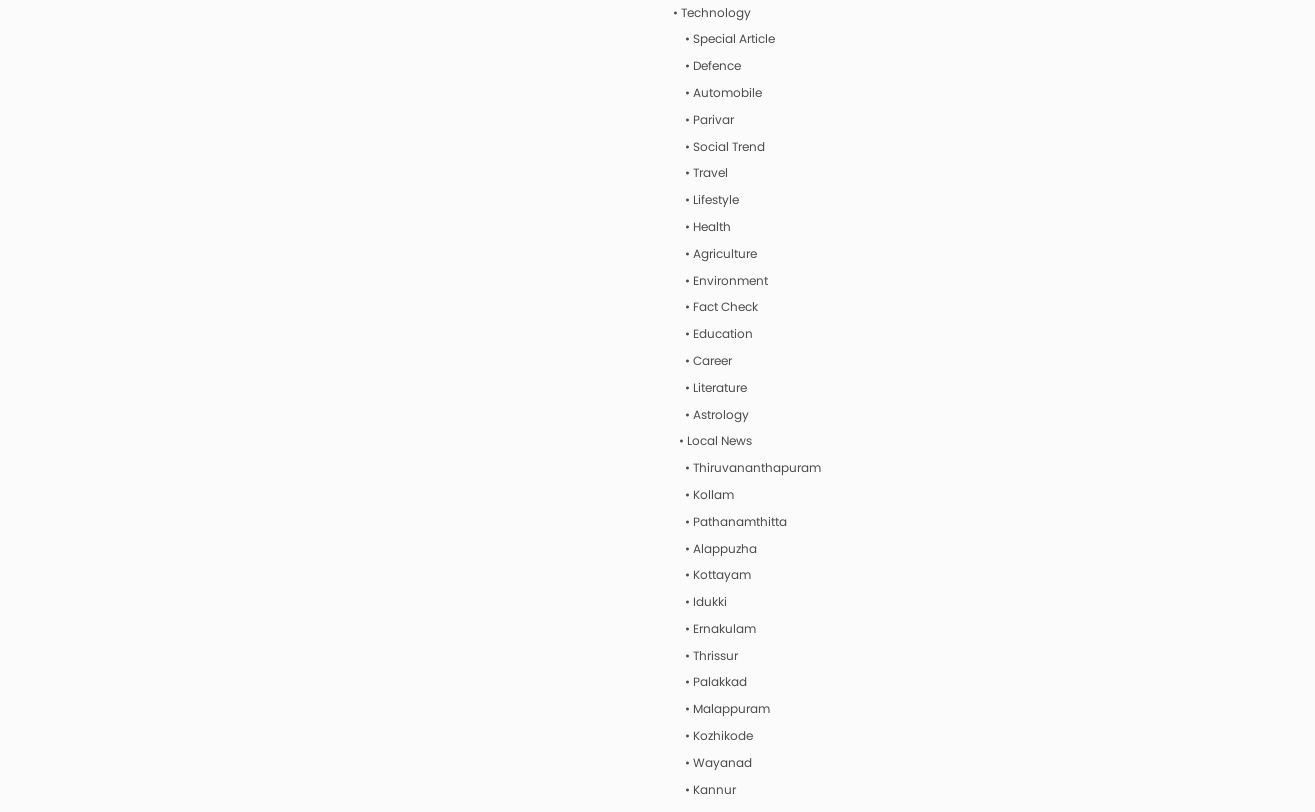• Technology
    • Special Article
    • Defence
    • Automobile
    • Parivar
    • Social Trend
    • Travel
    • Lifestyle
    • Health
    • Agriculture
    • Environment
    • Fact Check
    • Education
    • Career
    • Literature
    • Astrology
  • Local News
    • Thiruvananthapuram
    • Kollam
    • Pathanamthitta
    • Alappuzha
    • Kottayam
    • Idukki
    • Ernakulam
    • Thrissur
    • Palakkad
    • Malappuram
    • Kozhikode
    • Wayanad
    • Kannur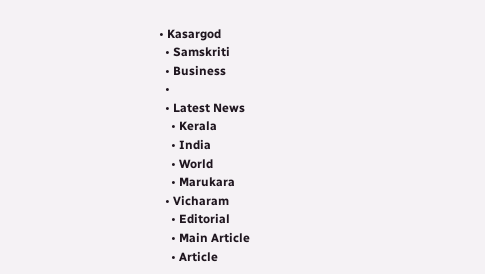• Kasargod
  • Samskriti
  • Business
  •
  • Latest News
    • Kerala
    • India
    • World
    • Marukara
  • Vicharam
    • Editorial
    • Main Article
    • Article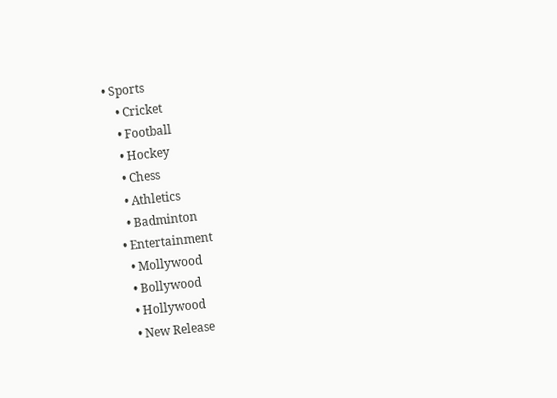• Sports
    • Cricket
    • Football
    • Hockey
    • Chess
    • Athletics
    • Badminton
  • Entertainment
    • Mollywood
    • Bollywood
    • Hollywood
    • New Release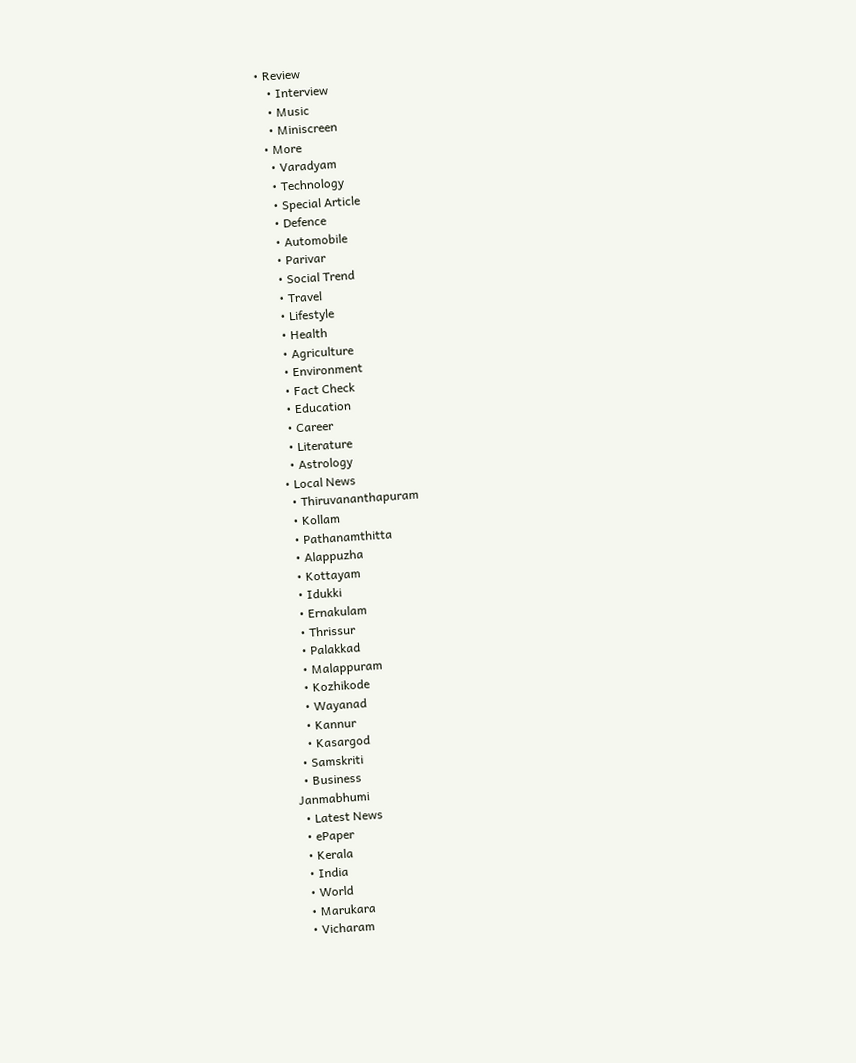• Review
    • Interview
    • Music
    • Miniscreen
  • More
    • Varadyam
    • Technology
    • Special Article
    • Defence
    • Automobile
    • Parivar
    • Social Trend
    • Travel
    • Lifestyle
    • Health
    • Agriculture
    • Environment
    • Fact Check
    • Education
    • Career
    • Literature
    • Astrology
  • Local News
    • Thiruvananthapuram
    • Kollam
    • Pathanamthitta
    • Alappuzha
    • Kottayam
    • Idukki
    • Ernakulam
    • Thrissur
    • Palakkad
    • Malappuram
    • Kozhikode
    • Wayanad
    • Kannur
    • Kasargod
  • Samskriti
  • Business
Janmabhumi
  • Latest News
  • ePaper
  • Kerala
  • India
  • World
  • Marukara
  • Vicharam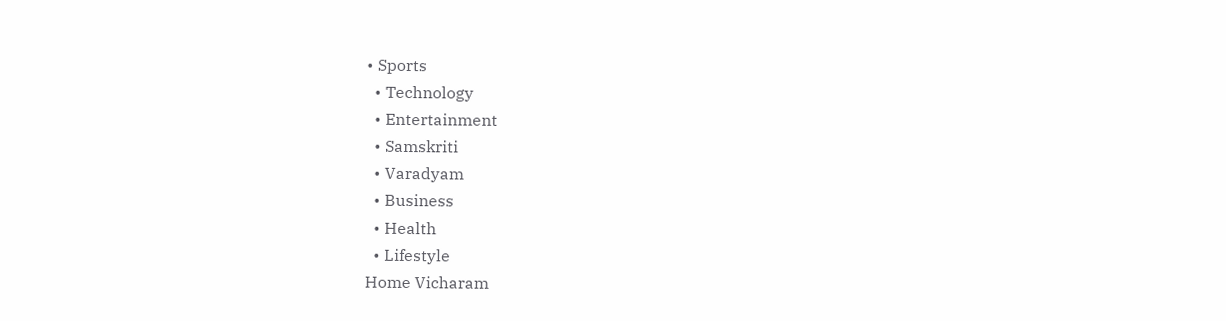• Sports
  • Technology
  • Entertainment
  • Samskriti
  • Varadyam
  • Business
  • Health
  • Lifestyle
Home Vicharam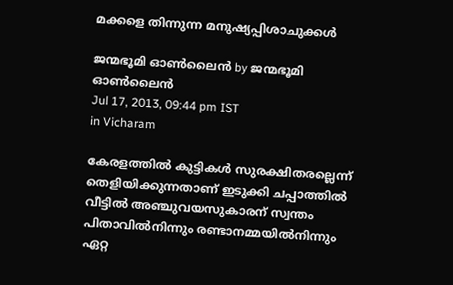മക്കളെ തിന്നുന്ന മനുഷ്യപ്പിശാചുക്കള്‍

ജന്മഭൂമി ഓണ്‍ലൈന്‍ by ജന്മഭൂമി ഓണ്‍ലൈന്‍
Jul 17, 2013, 09:44 pm IST
in Vicharam

കേരളത്തില്‍ കുട്ടികള്‍ സുരക്ഷിതരല്ലെന്ന്‌ തെളിയിക്കുന്നതാണ്‌ ഇടുക്കി ചപ്പാത്തില്‍ വീട്ടില്‍ അഞ്ചുവയസുകാരന്‌ സ്വന്തം പിതാവില്‍നിന്നും രണ്ടാനമ്മയില്‍നിന്നും ഏറ്റ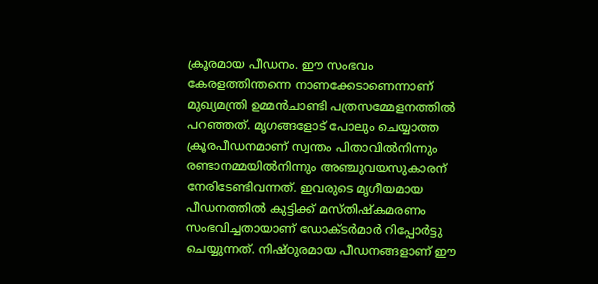ക്രൂരമായ പീഡനം. ഈ സംഭവം കേരളത്തിന്തന്നെ നാണക്കേടാണെന്നാണ്‌ മുഖ്യമന്ത്രി ഉമ്മന്‍ചാണ്ടി പത്രസമ്മേളനത്തില്‍ പറഞ്ഞത്‌. മൃഗങ്ങളോട്‌ പോലും ചെയ്യാത്ത ക്രൂരപീഡനമാണ്‌ സ്വന്തം പിതാവില്‍നിന്നും രണ്ടാനമ്മയില്‍നിന്നും അഞ്ചുവയസുകാരന്‌ നേരിടേണ്ടിവന്നത്‌. ഇവരുടെ മൃഗീയമായ പീഡനത്തില്‍ കുട്ടിക്ക്‌ മസ്തിഷ്കമരണം സംഭവിച്ചതായാണ്‌ ഡോക്ടര്‍മാര്‍ റിപ്പോര്‍ട്ടു ചെയ്യുന്നത്‌. നിഷ്ഠുരമായ പീഡനങ്ങളാണ്‌ ഈ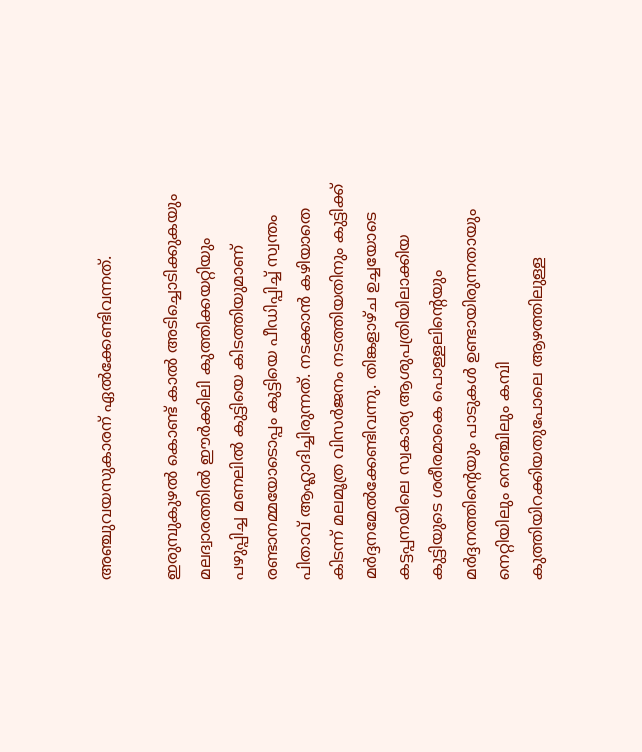അഞ്ചുവയസുകാരന്‌ ഏല്‍ക്കേണ്ടിവന്നത്‌.

ഇരുമ്പുകുഴല്‍ കൊണ്ട്‌ കാല്‍ അടിച്ചൊടിക്കുകയും മലദ്വാരത്തില്‍ ഈര്‍ക്കിലി കുത്തിക്കയറ്റിയും പഴുപ്പിച്ച മണലില്‍ കുട്ടിയെ കിടത്തിയുമാണ്‌ രണ്ടാനമ്മയോടൊപ്പം കുട്ടിയെ പീഡിപ്പിച്ച്‌ സ്വന്തം പിതാവ്‌ ആഹ്ലാദിച്ചിരുന്നത്‌. നടക്കാന്‍ കഴിയാതെ കിടന്ന്‌ മലമൂത്ര വിസര്‍ജനം നടത്തിയതിനും കുട്ടിക്ക്‌ മര്‍ദ്ദനമേല്‍ക്കേണ്ടിവന്നു. തിങ്കളാഴ്ച ഉച്ചയോടെ കട്ടപ്പനയിലെ സ്വകാര്യ ആശുപത്രിയിലാക്കിയ കുട്ടിയുടെ ശരീരമാകെ പൊള്ളലിന്റെയും മര്‍ദ്ദനത്തിന്റെയും പാടുകള്‍ ഉണ്ടായിരുന്നതായും നെറ്റിയിലും നെഞ്ചിലും കമ്പി കുത്തിയിറക്കിയതുപോലെ ആഴത്തിലുള്ള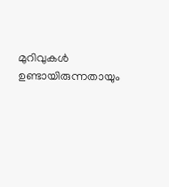മുറിവുകള്‍ ഉണ്ടായിരുന്നതായും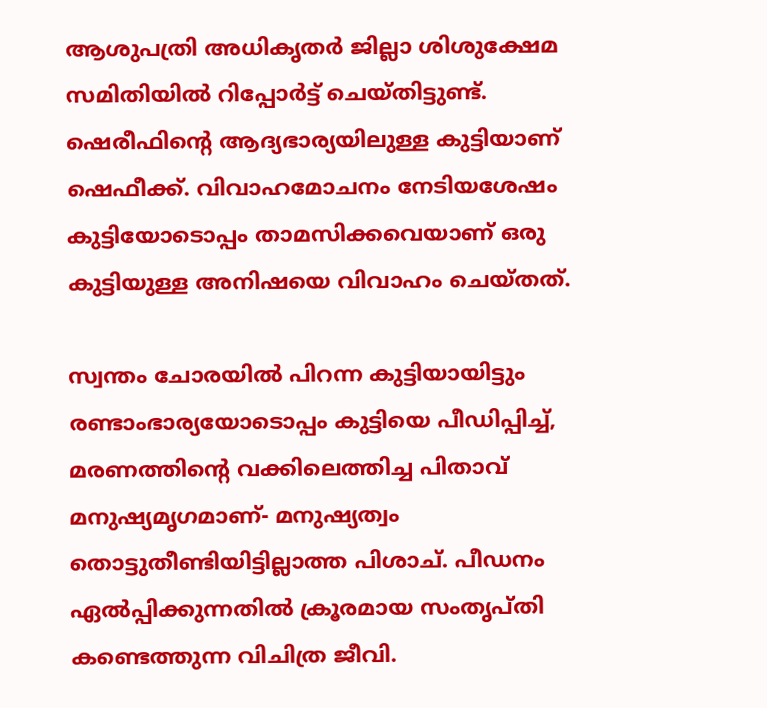ആശുപത്രി അധികൃതര്‍ ജില്ലാ ശിശുക്ഷേമ സമിതിയില്‍ റിപ്പോര്‍ട്ട്‌ ചെയ്തിട്ടുണ്ട്‌. ഷെരീഫിന്റെ ആദ്യഭാര്യയിലുള്ള കുട്ടിയാണ്‌ ഷെഫീക്ക്‌. വിവാഹമോചനം നേടിയശേഷം കുട്ടിയോടൊപ്പം താമസിക്കവെയാണ്‌ ഒരു കുട്ടിയുള്ള അനിഷയെ വിവാഹം ചെയ്തത്‌.

സ്വന്തം ചോരയില്‍ പിറന്ന കുട്ടിയായിട്ടും രണ്ടാംഭാര്യയോടൊപ്പം കുട്ടിയെ പീഡിപ്പിച്ച്‌, മരണത്തിന്റെ വക്കിലെത്തിച്ച പിതാവ്‌ മനുഷ്യമൃഗമാണ്‌- മനുഷ്യത്വം തൊട്ടുതീണ്ടിയിട്ടില്ലാത്ത പിശാച്‌. പീഡനം ഏല്‍പ്പിക്കുന്നതില്‍ ക്രൂരമായ സംതൃപ്തി കണ്ടെത്തുന്ന വിചിത്ര ജീവി.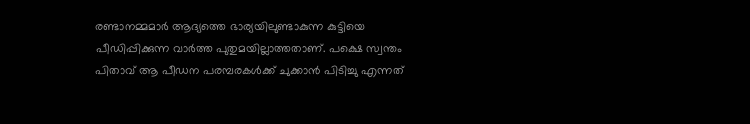രണ്ടാനമ്മമാര്‍ ആദ്യത്തെ ഭാര്യയിലുണ്ടാകുന്ന കുട്ടിയെ പീഡിപ്പിക്കുന്ന വാര്‍ത്ത പുതുമയില്ലാത്തതാണ്‌. പക്ഷെ സ്വന്തം പിതാവ്‌ ആ പീഡന പരമ്പരകള്‍ക്ക്‌ ചുക്കാന്‍ പിടിച്ചു എന്നത്‌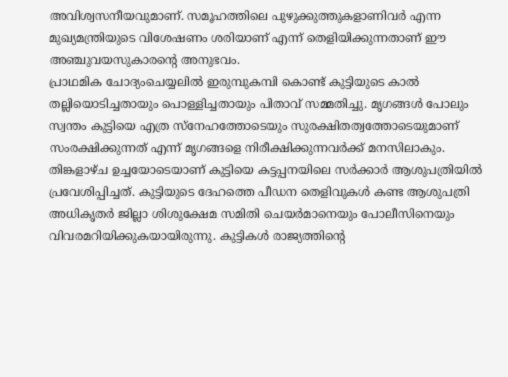അവിശ്വസനീയവുമാണ്‌. സമൂഹത്തിലെ പുഴുക്കുത്തുകളാണിവര്‍ എന്ന മുഖ്യമന്ത്രിയുടെ വിശേഷണം ശരിയാണ്‌ എന്ന്‌ തെളിയിക്കുന്നതാണ്‌ ഈ അഞ്ചുവയസുകാരന്റെ അനുഭവം.
പ്രാഥമിക ചോദ്യംചെയ്യലില്‍ ഇരുമ്പുകമ്പി കൊണ്ട്‌ കുട്ടിയുടെ കാല്‍ തല്ലിയൊടിച്ചതായും പൊള്ളിച്ചതായും പിതാവ്‌ സമ്മതിച്ചു. മൃഗങ്ങള്‍ പോലും സ്വന്തം കുട്ടിയെ എത്ര സ്നേഹത്തോടെയും സുരക്ഷിതത്വത്തോടെയുമാണ്‌ സംരക്ഷിക്കുന്നത്‌ എന്ന്‌ മൃഗങ്ങളെ നിരീക്ഷിക്കുന്നവര്‍ക്ക്‌ മനസിലാകും. തിങ്കളാഴ്ച ഉച്ചയോടെയാണ്‌ കുട്ടിയെ കട്ടപ്പനയിലെ സര്‍ക്കാര്‍ ആശുപത്രിയില്‍ പ്രവേശിപ്പിച്ചത്‌. കുട്ടിയുടെ ദേഹത്തെ പീഡന തെളിവുകള്‍ കണ്ട ആശുപത്രി അധികൃതര്‍ ജില്ലാ ശിശുക്ഷേമ സമിതി ചെയര്‍മാനെയും പോലീസിനെയും വിവരമറിയിക്കുകയായിരുന്നു. കുട്ടികള്‍ രാജ്യത്തിന്റെ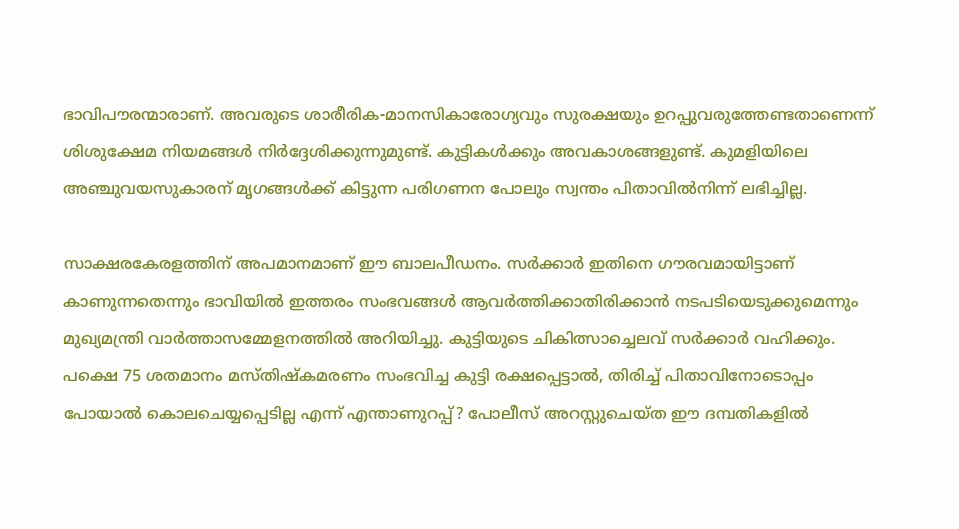ഭാവിപൗരന്മാരാണ്‌. അവരുടെ ശാരീരിക-മാനസികാരോഗ്യവും സുരക്ഷയും ഉറപ്പുവരുത്തേണ്ടതാണെന്ന്‌ ശിശുക്ഷേമ നിയമങ്ങള്‍ നിര്‍ദ്ദേശിക്കുന്നുമുണ്ട്‌. കുട്ടികള്‍ക്കും അവകാശങ്ങളുണ്ട്‌. കുമളിയിലെ അഞ്ചുവയസുകാരന്‌ മൃഗങ്ങള്‍ക്ക്‌ കിട്ടുന്ന പരിഗണന പോലും സ്വന്തം പിതാവില്‍നിന്ന്‌ ലഭിച്ചില്ല.

സാക്ഷരകേരളത്തിന്‌ അപമാനമാണ്‌ ഈ ബാലപീഡനം. സര്‍ക്കാര്‍ ഇതിനെ ഗൗരവമായിട്ടാണ്‌ കാണുന്നതെന്നും ഭാവിയില്‍ ഇത്തരം സംഭവങ്ങള്‍ ആവര്‍ത്തിക്കാതിരിക്കാന്‍ നടപടിയെടുക്കുമെന്നും മുഖ്യമന്ത്രി വാര്‍ത്താസമ്മേളനത്തില്‍ അറിയിച്ചു. കുട്ടിയുടെ ചികിത്സാച്ചെലവ്‌ സര്‍ക്കാര്‍ വഹിക്കും. പക്ഷെ 75 ശതമാനം മസ്തിഷ്കമരണം സംഭവിച്ച കുട്ടി രക്ഷപ്പെട്ടാല്‍, തിരിച്ച്‌ പിതാവിനോടൊപ്പം പോയാല്‍ കൊലചെയ്യപ്പെടില്ല എന്ന്‌ എന്താണുറപ്പ്‌? പോലീസ്‌ അറസ്റ്റുചെയ്ത ഈ ദമ്പതികളില്‍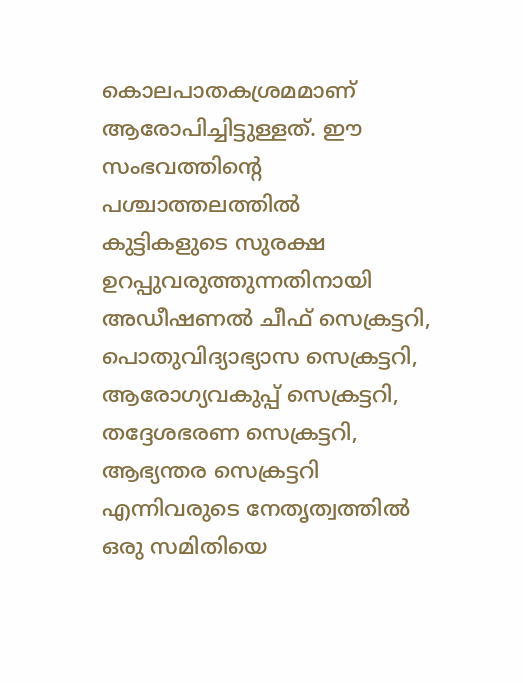കൊലപാതകശ്രമമാണ്‌ ആരോപിച്ചിട്ടുള്ളത്‌. ഈ സംഭവത്തിന്റെ പശ്ചാത്തലത്തില്‍ കുട്ടികളുടെ സുരക്ഷ ഉറപ്പുവരുത്തുന്നതിനായി അഡീഷണല്‍ ചീഫ്‌ സെക്രട്ടറി, പൊതുവിദ്യാഭ്യാസ സെക്രട്ടറി, ആരോഗ്യവകുപ്പ്‌ സെക്രട്ടറി, തദ്ദേശഭരണ സെക്രട്ടറി, ആഭ്യന്തര സെക്രട്ടറി എന്നിവരുടെ നേതൃത്വത്തില്‍ ഒരു സമിതിയെ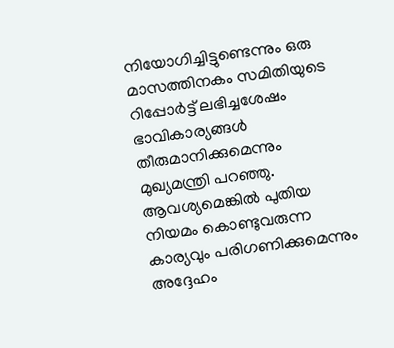നിയോഗിച്ചിട്ടുണ്ടെന്നും ഒരു മാസത്തിനകം സമിതിയുടെ റിപ്പോര്‍ട്ട്‌ ലഭിച്ചശേഷം ഭാവികാര്യങ്ങള്‍ തീരുമാനിക്കുമെന്നും മുഖ്യമന്ത്രി പറഞ്ഞു. ആവശ്യമെങ്കില്‍ പുതിയ നിയമം കൊണ്ടുവരുന്ന കാര്യവും പരിഗണിക്കുമെന്നും അദ്ദേഹം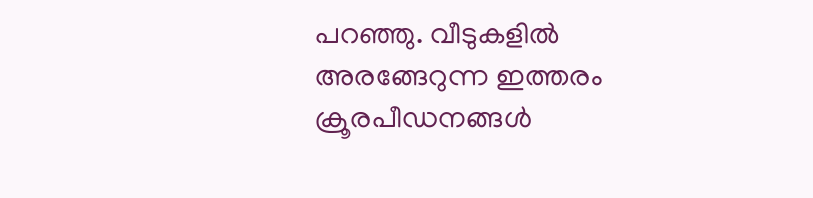പറഞ്ഞു. വീടുകളില്‍ അരങ്ങേറുന്ന ഇത്തരം ക്രൂരപീഡനങ്ങള്‍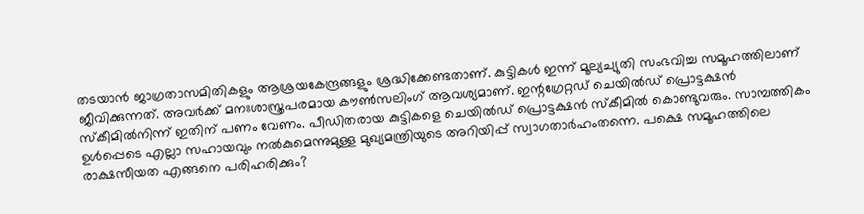തടയാന്‍ ജാഗ്രതാസമിതികളും ആശ്രയകേന്ദ്രങ്ങളും ശ്രദ്ധിക്കേണ്ടതാണ്‌. കുട്ടികള്‍ ഇന്ന്‌ മൂല്യച്യുതി സംഭവിച്ച സമൂഹത്തിലാണ്‌ ജീവിക്കുന്നത്‌. അവര്‍ക്ക്‌ മനഃശാസ്ത്രപരമായ കൗണ്‍സലിംഗ്‌ ആവശ്യമാണ്‌. ഇന്റഗ്രേറ്റഡ്‌ ചെയില്‍ഡ്‌ പ്രൊട്ടക്ഷന്‍ സ്കീമില്‍നിന്ന്‌ ഇതിന്‌ പണം വേണം. പീഡിതരായ കുട്ടികളെ ചെയില്‍ഡ്‌ പ്രൊട്ടക്ഷന്‍ സ്കീമില്‍ കൊണ്ടുവരും. സാമ്പത്തികം ഉള്‍പ്പെടെ എല്ലാ സഹായവും നല്‍കുമെന്നുമുള്ള മുഖ്യമന്ത്രിയുടെ അറിയിപ്പ്‌ സ്വാഗതാര്‍ഹംതന്നെ. പക്ഷെ സമൂഹത്തിലെ രാക്ഷസീയത എങ്ങനെ പരിഹരിക്കും?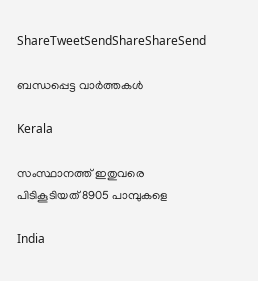ShareTweetSendShareShareSend

ബന്ധപ്പെട്ട വാര്‍ത്തകള്‍

Kerala

സംസ്ഥാനത്ത് ഇതുവരെ പിടികൂടിയത് 8905 പാമ്പുകളെ

India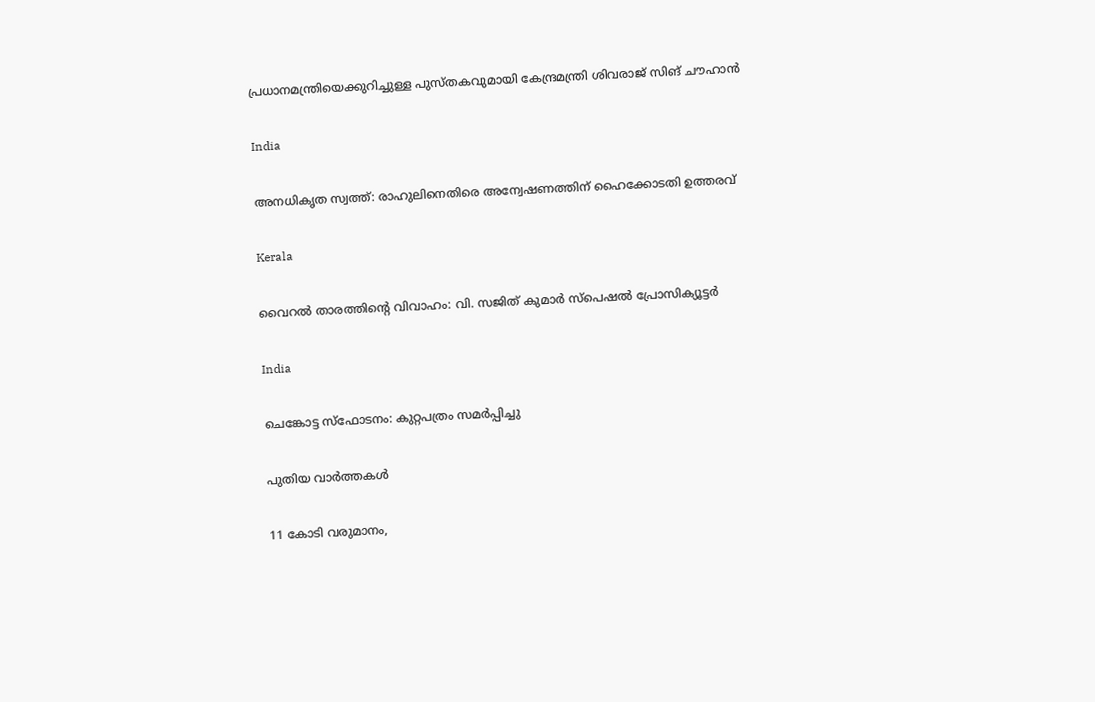പ്രധാനമന്ത്രിയെക്കുറിച്ചുള്ള പുസ്തകവുമായി കേന്ദ്രമന്ത്രി ശിവരാജ് സിങ് ചൗഹാന്‍

India

അനധികൃത സ്വത്ത്: രാഹുലിനെതിരെ അന്വേഷണത്തിന് ഹൈക്കോടതി ഉത്തരവ്

Kerala

വൈറല്‍ താരത്തിന്റെ വിവാഹം: വി. സജിത് കുമാര്‍ സ്‌പെഷല്‍ പ്രോസിക്യൂട്ടര്‍

India

ചെങ്കോട്ട സ്‌ഫോടനം: കുറ്റപത്രം സമര്‍പ്പിച്ചു

പുതിയ വാര്‍ത്തകള്‍

11 കോടി വരുമാനം,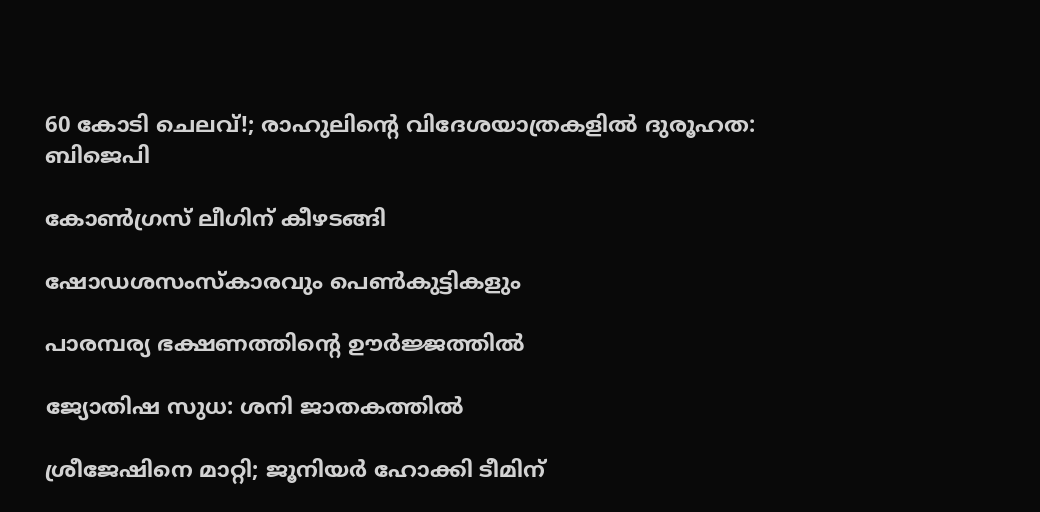60 കോടി ചെലവ്!; രാഹുലിന്റെ വിദേശയാത്രകളില്‍ ദുരൂഹത: ബിജെപി

കോണ്‍ഗ്രസ് ലീഗിന് കീഴടങ്ങി

ഷോഡശസംസ്‌കാരവും പെണ്‍കുട്ടികളും

പാരമ്പര്യ ഭക്ഷണത്തിന്റെ ഊര്‍ജ്ജത്തില്‍

ജ്യോതിഷ സുധ: ശനി ജാതകത്തില്‍

ശ്രീജേഷിനെ മാറ്റി; ജൂനിയര്‍ ഹോക്കി ടീമിന്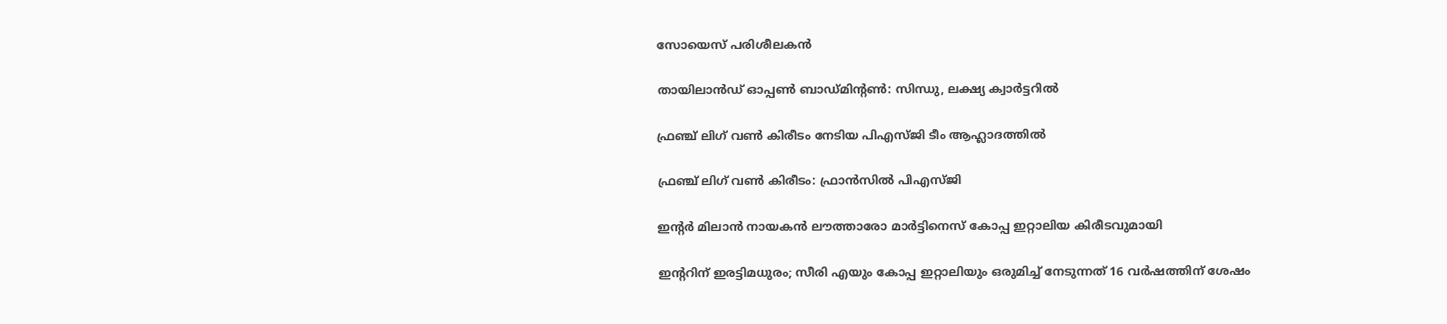സോയെസ് പരിശീലകന്‍

തായിലാന്‍ഡ് ഓപ്പണ്‍ ബാഡ്മിന്റണ്‍: സിന്ധു, ലക്ഷ്യ ക്വാര്‍ട്ടറില്‍

ഫ്രഞ്ച് ലിഗ് വണ്‍ കിരീടം നേടിയ പിഎസ്ജി ടീം ആഹ്ലാദത്തില്‍

ഫ്രഞ്ച് ലിഗ് വണ്‍ കിരീടം: ഫ്രാന്‍സില്‍ പിഎസ്ജി

ഇന്റര്‍ മിലാന്‍ നായകന്‍ ലൗത്താരോ മാര്‍ട്ടിനെസ് കോപ്പ ഇറ്റാലിയ കിരീടവുമായി

ഇന്ററിന് ഇരട്ടിമധുരം; സീരി എയും കോപ്പ ഇറ്റാലിയും ഒരുമിച്ച് നേടുന്നത് 16 വര്‍ഷത്തിന് ശേഷം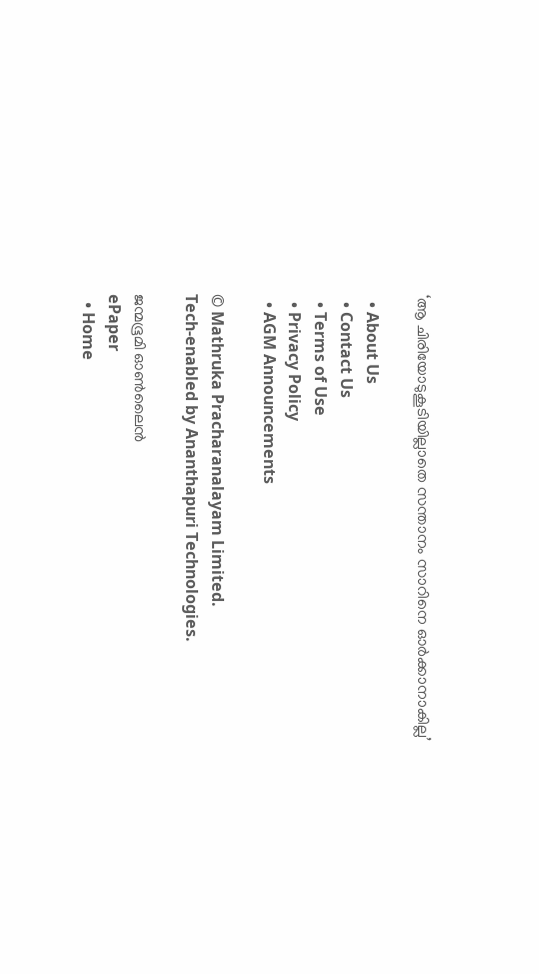‘ആ ചിരിയോടുകൂടിയില്ലാതെ സന്താനം സാറിനെ ഓര്‍ക്കാനാകില്ല’

  • About Us
  • Contact Us
  • Terms of Use
  • Privacy Policy
  • AGM Announcements

© Mathruka Pracharanalayam Limited.
Tech-enabled by Ananthapuri Technologies.

ജന്മഭൂമി ഓണ്‍ലൈന്‍
ePaper
  • Home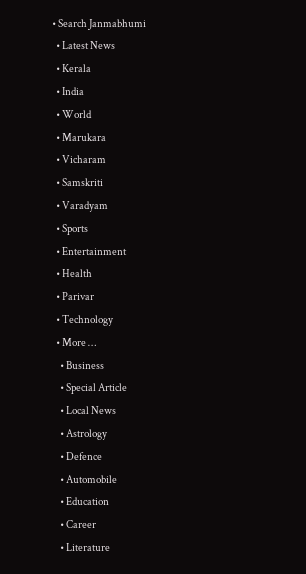• Search Janmabhumi
  • Latest News
  • Kerala
  • India
  • World
  • Marukara
  • Vicharam
  • Samskriti
  • Varadyam
  • Sports
  • Entertainment
  • Health
  • Parivar
  • Technology
  • More …
    • Business
    • Special Article
    • Local News
    • Astrology
    • Defence
    • Automobile
    • Education
    • Career
    • Literature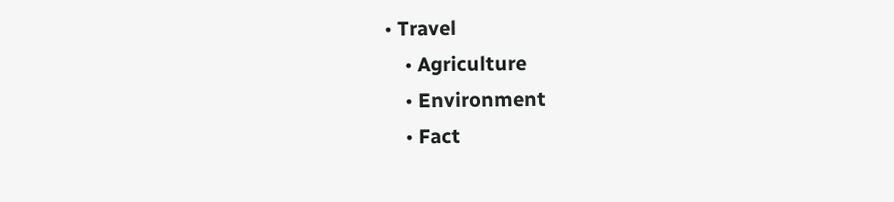• Travel
    • Agriculture
    • Environment
    • Fact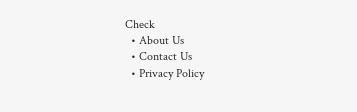Check
  • About Us
  • Contact Us
  • Privacy Policy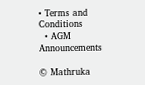• Terms and Conditions
  • AGM Announcements

© Mathruka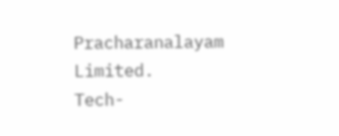Pracharanalayam Limited.
Tech-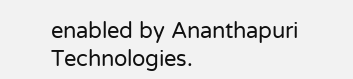enabled by Ananthapuri Technologies.